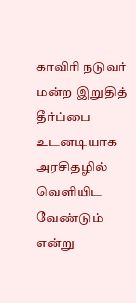காவிரி நடுவர் மன்ற இறுதித் தீர்ப்பை உடனடியாக அரசிதழில் வெளியிட வேண்டும் என்று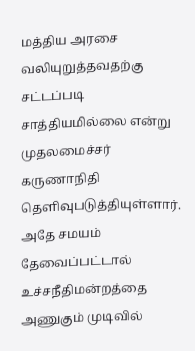மத்திய அரசை வலியுறுத்தவதற்கு சட்டப்படி சாத்தியமில்லை என்று முதலமைச்சர் கருணாநிதி தெளிவுபடுத்தியுள்ளார்.
அதே சமயம் தேவைப்பட்டால் உச்சநீதிமன்றத்தை அணுகும் முடிவில்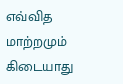எவ்வித மாற்றமும் கிடையாது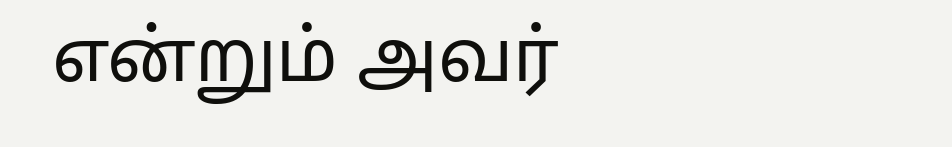என்றும் அவர்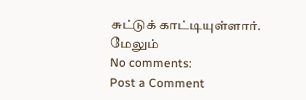சுட்டுக் காட்டியுள்ளார்.
மேலும்
No comments:
Post a Comment